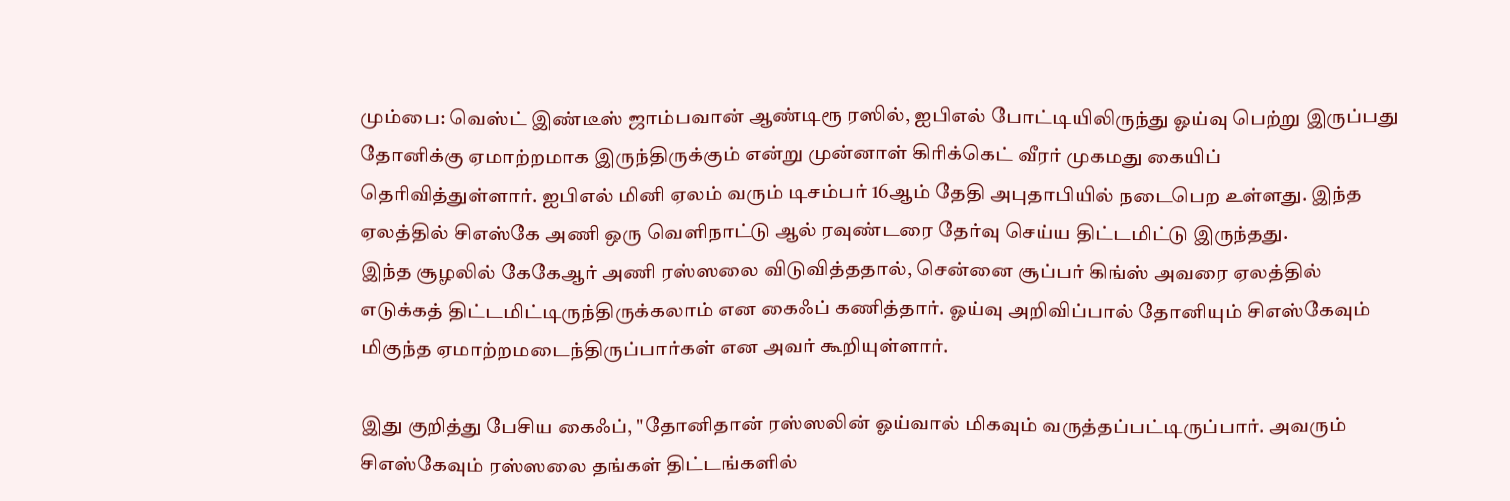மும்பை: வெஸ்ட் இண்டீஸ் ஜாம்பவான் ஆண்டிரூ ரஸில், ஐபிஎல் போட்டியிலிருந்து ஓய்வு பெற்று இருப்பது தோனிக்கு ஏமாற்றமாக இருந்திருக்கும் என்று முன்னாள் கிரிக்கெட் வீரர் முகமது கையிப் தெரிவித்துள்ளார். ஐபிஎல் மினி ஏலம் வரும் டிசம்பர் 16ஆம் தேதி அபுதாபியில் நடைபெற உள்ளது. இந்த ஏலத்தில் சிஎஸ்கே அணி ஒரு வெளிநாட்டு ஆல் ரவுண்டரை தேர்வு செய்ய திட்டமிட்டு இருந்தது.
இந்த சூழலில் கேகேஆர் அணி ரஸ்ஸலை விடுவித்ததால், சென்னை சூப்பர் கிங்ஸ் அவரை ஏலத்தில் எடுக்கத் திட்டமிட்டிருந்திருக்கலாம் என கைஃப் கணித்தார். ஓய்வு அறிவிப்பால் தோனியும் சிஎஸ்கேவும் மிகுந்த ஏமாற்றமடைந்திருப்பார்கள் என அவர் கூறியுள்ளார்.

இது குறித்து பேசிய கைஃப், "தோனிதான் ரஸ்ஸலின் ஓய்வால் மிகவும் வருத்தப்பட்டிருப்பார். அவரும் சிஎஸ்கேவும் ரஸ்ஸலை தங்கள் திட்டங்களில்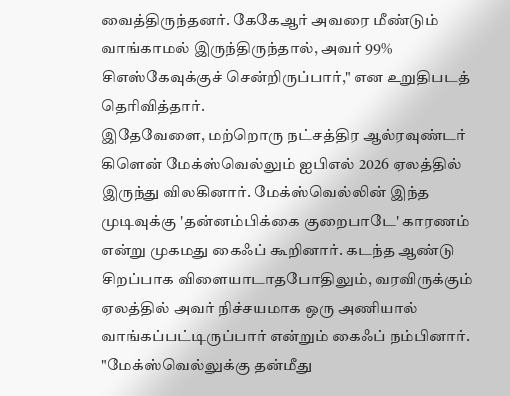வைத்திருந்தனர். கேகேஆர் அவரை மீண்டும் வாங்காமல் இருந்திருந்தால், அவர் 99% சிஎஸ்கேவுக்குச் சென்றிருப்பார்," என உறுதிபடத் தெரிவித்தார்.
இதேவேளை, மற்றொரு நட்சத்திர ஆல்ரவுண்டர் கிளென் மேக்ஸ்வெல்லும் ஐபிஎல் 2026 ஏலத்தில் இருந்து விலகினார். மேக்ஸ்வெல்லின் இந்த முடிவுக்கு 'தன்னம்பிக்கை குறைபாடே' காரணம் என்று முகமது கைஃப் கூறினார். கடந்த ஆண்டு சிறப்பாக விளையாடாதபோதிலும், வரவிருக்கும் ஏலத்தில் அவர் நிச்சயமாக ஒரு அணியால் வாங்கப்பட்டிருப்பார் என்றும் கைஃப் நம்பினார்.
"மேக்ஸ்வெல்லுக்கு தன்மீது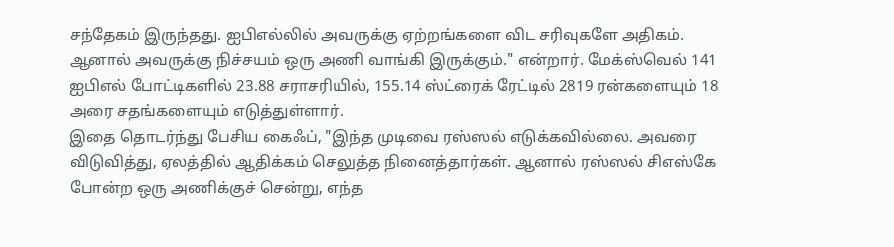சந்தேகம் இருந்தது. ஐபிஎல்லில் அவருக்கு ஏற்றங்களை விட சரிவுகளே அதிகம். ஆனால் அவருக்கு நிச்சயம் ஒரு அணி வாங்கி இருக்கும்." என்றார். மேக்ஸ்வெல் 141 ஐபிஎல் போட்டிகளில் 23.88 சராசரியில், 155.14 ஸ்ட்ரைக் ரேட்டில் 2819 ரன்களையும் 18 அரை சதங்களையும் எடுத்துள்ளார்.
இதை தொடர்ந்து பேசிய கைஃப், "இந்த முடிவை ரஸ்ஸல் எடுக்கவில்லை. அவரை விடுவித்து, ஏலத்தில் ஆதிக்கம் செலுத்த நினைத்தார்கள். ஆனால் ரஸ்ஸல் சிஎஸ்கே போன்ற ஒரு அணிக்குச் சென்று, எந்த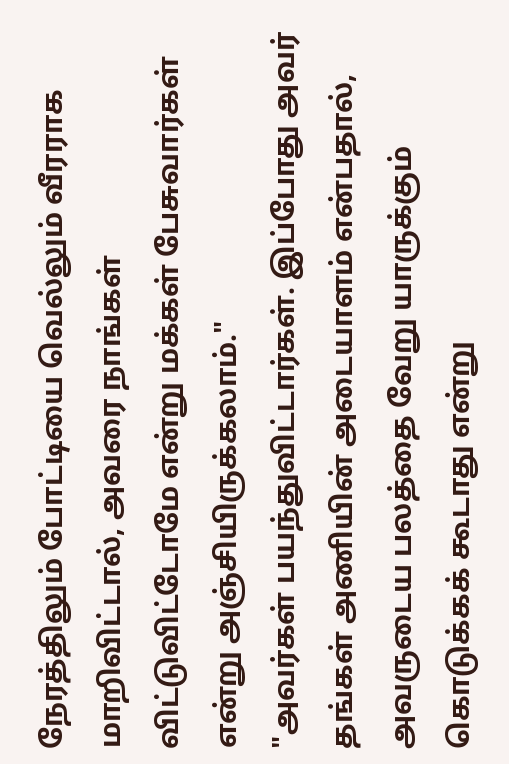நேரத்திலும் போட்டியை வெல்லும் வீரராக மாறிவிட்டால், அவரை நாங்கள் விட்டுவிட்டோமே என்று மக்கள் பேசுவார்கள் என்று அஞ்சியிருக்கலாம்."
"அவர்கள் பயந்துவிட்டார்கள். இப்போது அவர் தங்கள் அணியின் அடையாளம் என்பதால், அவருடைய பலத்தை வேறு யாருக்கும் கொடுக்கக் கூடாது என்று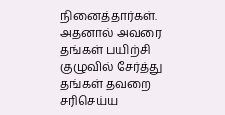நினைத்தார்கள். அதனால் அவரை தங்கள் பயிற்சி குழுவில் சேர்த்து தங்கள் தவறை சரிசெய்ய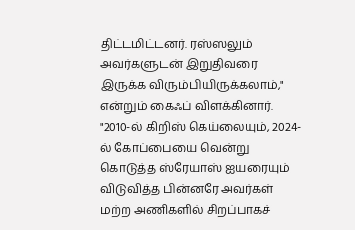திட்டமிட்டனர். ரஸ்ஸலும் அவர்களுடன் இறுதிவரை இருக்க விரும்பியிருக்கலாம்," என்றும் கைஃப் விளக்கினார்.
"2010-ல் கிறிஸ் கெய்லையும், 2024-ல் கோப்பையை வென்று கொடுத்த ஸ்ரேயாஸ் ஐயரையும் விடுவித்த பின்னரே அவர்கள் மற்ற அணிகளில் சிறப்பாகச்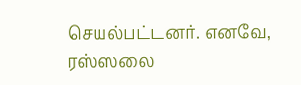செயல்பட்டனர். எனவே, ரஸ்ஸலை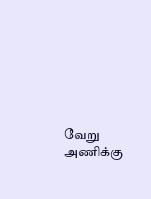வேறு அணிக்கு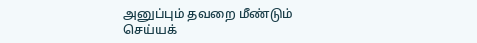அனுப்பும் தவறை மீண்டும் செய்யக்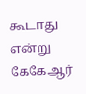கூடாது என்று கேகேஆர்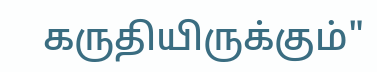கருதியிருக்கும்"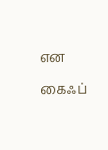என கைஃப்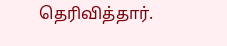தெரிவித்தார்.